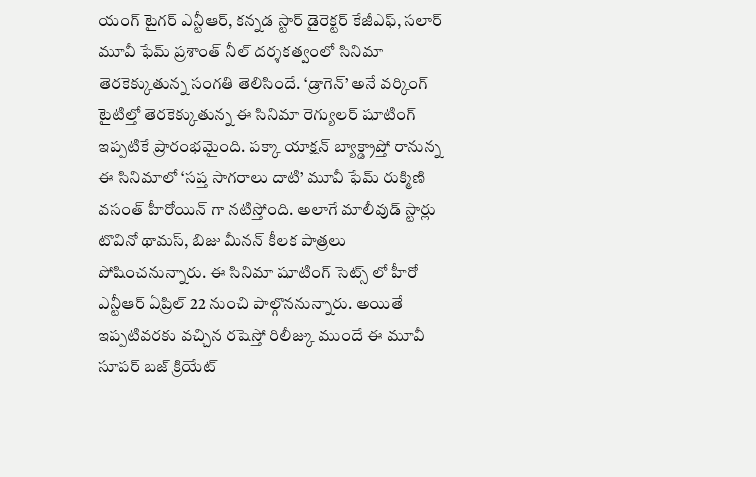యంగ్ టైగర్ ఎన్టీఆర్, కన్నడ స్టార్ డైరెక్టర్ కేజీఎఫ్, సలార్ మూవీ ఫేమ్ ప్రశాంత్ నీల్ దర్శకత్వంలో సినిమా తెరకెక్కుతున్న సంగతి తెలిసిందే. ‘డ్రాగెన్’ అనే వర్కింగ్ టైటిల్తో తెరకెక్కుతున్న ఈ సినిమా రెగ్యులర్ షూటింగ్ ఇప్పటికే ప్రారంభమైంది. పక్కా యాక్షన్ బ్యాక్డ్రాప్తో రానున్న ఈ సినిమాలో ‘సప్త సాగరాలు దాటి’ మూవీ ఫేమ్ రుక్మిణి వసంత్ హీరోయిన్ గా నటిస్తోంది. అలాగే మాలీవుడ్ స్టార్లు టొవినో థామస్, బిజు మీనన్ కీలక పాత్రలు పోషించనున్నారు. ఈ సినిమా షూటింగ్ సెట్స్ లో హీరో ఎన్టీఆర్ ఏప్రిల్ 22 నుంచి పాల్గొననున్నారు. అయితే ఇప్పటివరకు వచ్చిన రషెస్తో రిలీజ్కు ముందే ఈ మూవీ సూపర్ బజ్ క్రియేట్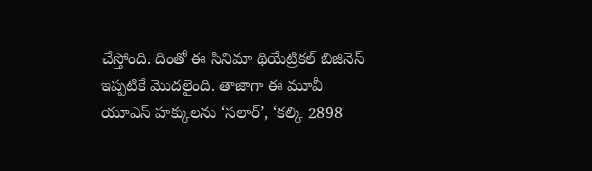చేస్తోంది. దింతో ఈ సినిమా థియేట్రికల్ బిజినెస్ ఇప్పటికే మొదలైంది. తాజాగా ఈ మూవీ యూఎస్ హక్కులను ‘సలార్’, ‘కల్కి 2898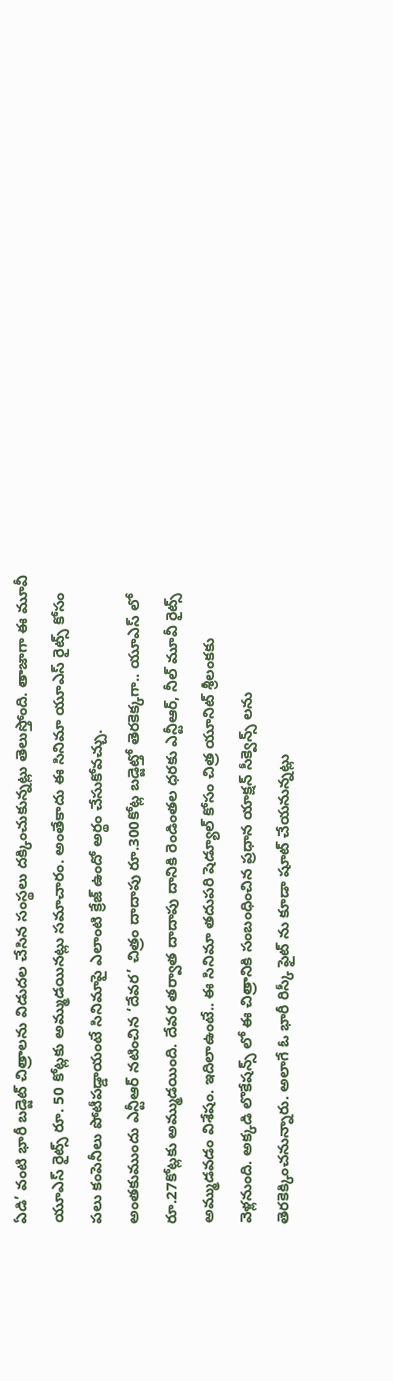ఏడి’ వంటి భారీ బడ్జెట్ చిత్రాలను విడుదల చేసిన సంస్థలు దక్కించుకున్నట్లు తెలుస్తోంది. తాజాగా ఈ మూవీ యూఎస్ రైట్స్ రూ. 50 కోట్లకు అమ్ముడయినట్లు సమాచారం. అంతేకాదు ఈ సినిమా యూఎస్ రైట్స్ కోసం పలు కంపెనీలు పోటీపడ్డాయంటే సినిమాపై ఎలాంటి క్రేజ్ ఉందో అర్థం చేసుకోవచ్చు.
అంతకుముందు ఎన్టీఆర్ నటించిన ‘దేవర’ చిత్రం దాదాపు రూ.300కోట్ల బడ్జెట్తో తెరకెక్కగా.. యూఎస్ లో రూ.27కోట్లకు అమ్ముడయింది. దేవర తర్వాత దాదాపు దానికి రెండింతల ధరకు ఎన్టీఆర్, నీల్ మూవీ రైట్స్ అమ్ముడవడం విశేషం. ఇదిలాఉంటే.. ఈ సినిమా తదుపరి షెడ్యూల్ కోసం చిత్ర యూనిట్ శ్రీలంకకు వెళ్లనుంది. అక్కడి లొకేషన్స్ లో ఈ చిత్రానికి సంబంధించిన ప్రధాన యాక్షన్ సీక్వెన్స్ లను తెరకెక్కించనున్నారు. అలాగే ఓ భారీ రిస్కీ ఫైట్ ను కూడా షూట్ చేయనున్నట్లు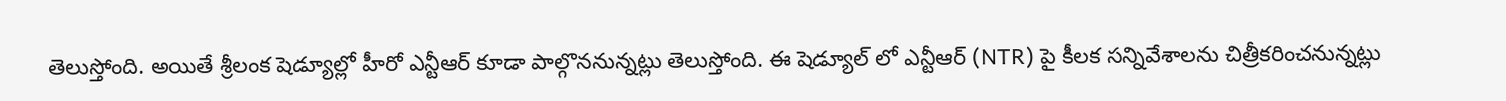తెలుస్తోంది. అయితే శ్రీలంక షెడ్యూల్లో హీరో ఎన్టీఆర్ కూడా పాల్గొననున్నట్లు తెలుస్తోంది. ఈ షెడ్యూల్ లో ఎన్టీఆర్ (NTR) పై కీలక సన్నివేశాలను చిత్రీకరించనున్నట్లు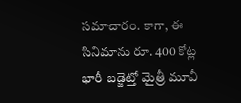సమాచారం. కాగా, ఈ సినిమాను రూ. 400 కోట్ల భారీ బడ్జెట్తో మైత్రీ మూవీ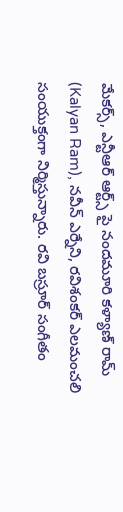మేకర్స్, ఎన్టీఆర్ ఆర్ట్స్ పై నందమూరి కళ్యాణ్ రామ్ (Kalyan Ram), నవీన్ ఎర్నేని, రవిశంకర్ ఎలమంచలి సంయుక్తంగా నిర్మిస్తున్నారు. రవి బస్రూర్ సంగీతం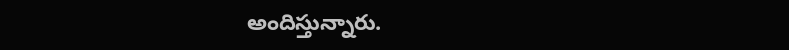అందిస్తున్నారు.